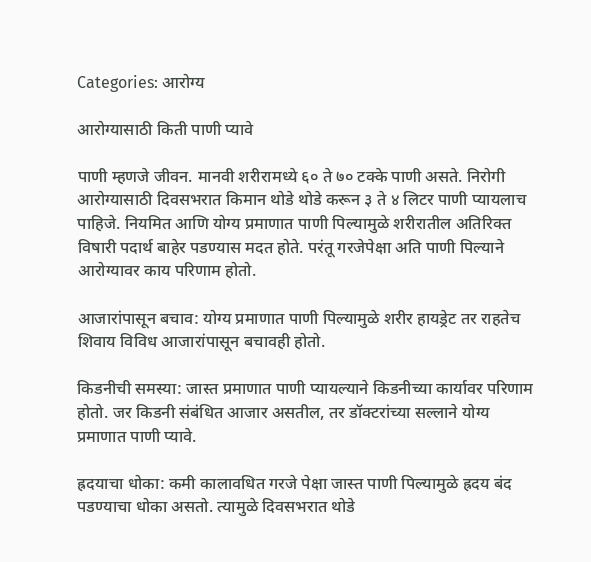Categories: आरोग्य

आरोग्यासाठी किती पाणी प्यावे

पाणी म्हणजे जीवन. मानवी शरीरामध्ये ६० ते ७० टक्के पाणी असते. निरोगी आरोग्यासाठी दिवसभरात किमान थोडे थोडे करून ३ ते ४ लिटर पाणी प्यायलाच पाहिजे. नियमित आणि योग्य प्रमाणात पाणी पिल्यामुळे शरीरातील अतिरिक्त विषारी पदार्थ बाहेर पडण्यास मदत होते. परंतू गरजेपेक्षा अति पाणी पिल्याने आरोग्यावर काय परिणाम होतो.

आजारांपासून बचाव: योग्य प्रमाणात पाणी पिल्यामुळे शरीर हायड्रेट तर राहतेच शिवाय विविध आजारांपासून बचावही होतो.

किडनीची समस्या: जास्त प्रमाणात पाणी प्यायल्याने किडनीच्या कार्यावर परिणाम होतो. जर किडनी संबंधित आजार असतील, तर डॉक्टरांच्या सल्लाने योग्य प्रमाणात पाणी प्यावे.

ह्रदयाचा धोका: कमी कालावधित गरजे पेक्षा जास्त पाणी पिल्यामुळे ह्रदय बंद पडण्याचा धोका असतो. त्यामुळे दिवसभरात थोडे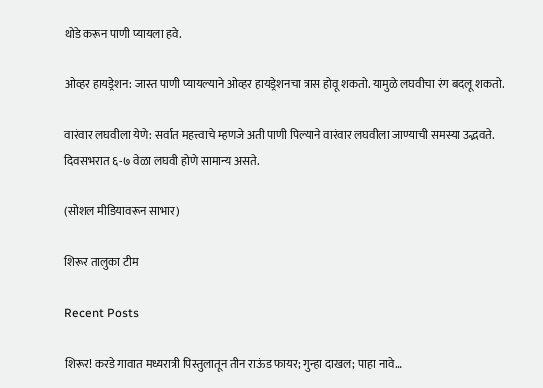थोडे करून पाणी प्यायला हवे.

ओव्हर हायड्रेशन: जास्त पाणी प्यायल्याने ओव्हर हायड्रेशनचा त्रास होवू शकतो. यामुळे लघवीचा रंग बदलू शकतो.

वारंवार लघवीला येणे: सर्वात महत्त्वाचे म्हणजे अती पाणी पिल्याने वारंवार लघवीला जाण्याची समस्या उद्भवते. दिवसभरात ६-७ वेळा लघवी होणे सामान्य असते.

(सोशल मीडियावरून साभार)

शिरूर तालुका टीम

Recent Posts

शिरूर! करडे गावात मध्यरात्री पिस्तुलातून तीन राऊंड फायर; गुन्हा दाखल; पाहा नावे…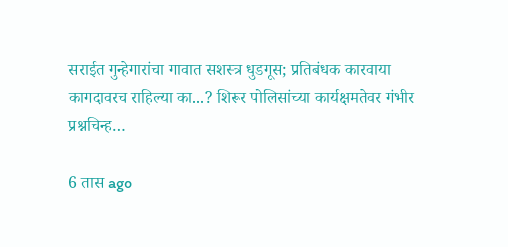सराईत गुन्हेगारांचा गावात सशस्त्र धुडगूस; प्रतिबंधक कारवाया कागदावरच राहिल्या का...? शिरूर पोलिसांच्या कार्यक्षमतेवर गंभीर प्रश्नचिन्ह…

6 तास ago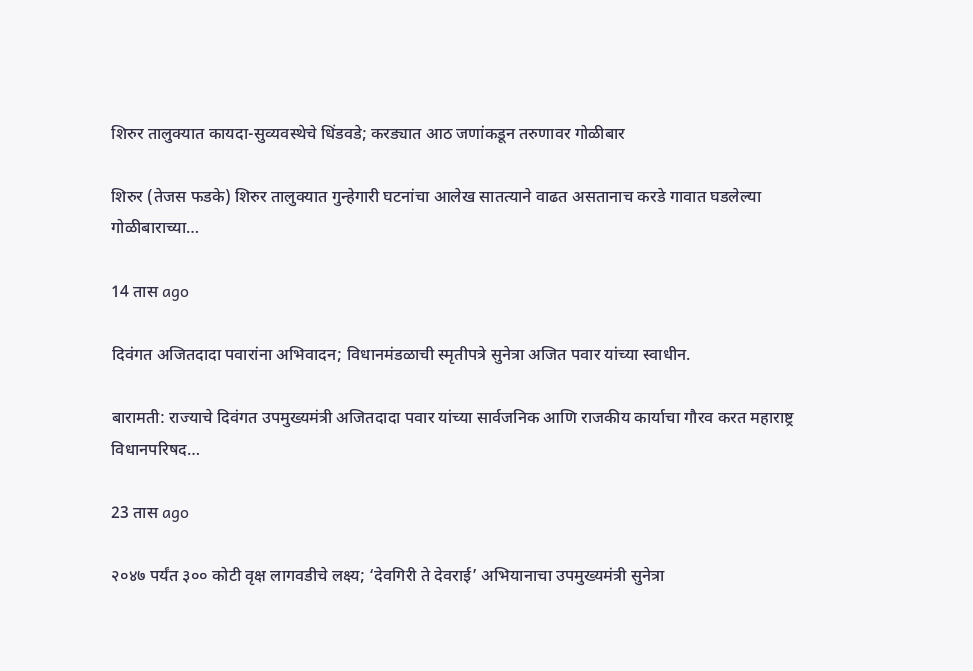शिरुर तालुक्यात कायदा-सुव्यवस्थेचे धिंडवडे; करड्यात आठ जणांकडून तरुणावर गोळीबार

शिरुर (तेजस फडके) शिरुर तालुक्यात गुन्हेगारी घटनांचा आलेख सातत्याने वाढत असतानाच करडे गावात घडलेल्या गोळीबाराच्या…

14 तास ago

दिवंगत अजितदादा पवारांना अभिवादन; विधानमंडळाची स्मृतीपत्रे सुनेत्रा अजित पवार यांच्या स्वाधीन.

बारामती: राज्याचे दिवंगत उपमुख्यमंत्री अजितदादा पवार यांच्या सार्वजनिक आणि राजकीय कार्याचा गौरव करत महाराष्ट्र विधानपरिषद…

23 तास ago

२०४७ पर्यंत ३०० कोटी वृक्ष लागवडीचे लक्ष्य; ‘देवगिरी ते देवराई’ अभियानाचा उपमुख्यमंत्री सुनेत्रा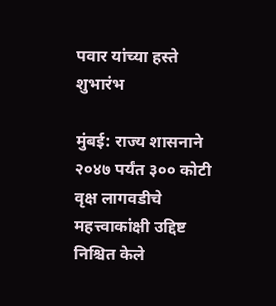पवार यांच्या हस्ते शुभारंभ

मुंबई: राज्य शासनाने २०४७ पर्यंत ३०० कोटी वृक्ष लागवडीचे महत्त्वाकांक्षी उद्दिष्ट निश्चित केले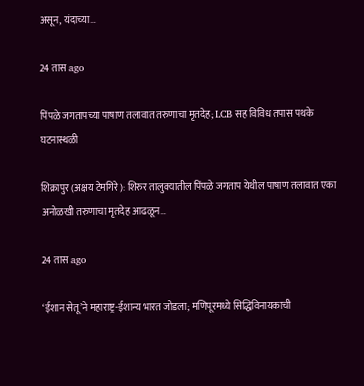असून, यंदाच्या…

24 तास ago

पिंपळे जगतापच्या पाषाण तलावात तरुणाचा मृतदेह; LCB सह विविध तपास पथके घटनास्थळी

शिक्रापुर (अक्षय टेमगिरे): शिरुर तालुक्यातील पिंपळे जगताप येथील पाषाण तलावात एका अनोळखी तरुणाचा मृतदेह आढळून…

24 तास ago

‘ईशान सेतू’ने महाराष्ट्र-ईशान्य भारत जोडला; मणिपूरमध्ये सिद्धिविनायकाची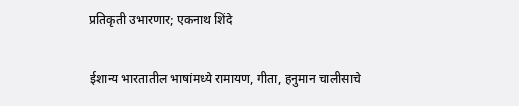प्रतिकृती उभारणार; एकनाथ शिंदे

ईशान्य भारतातील भाषांमध्ये रामायण, गीता, हनुमान चालीसाचे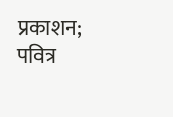प्रकाशन; पवित्र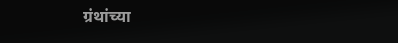ग्रंथांच्या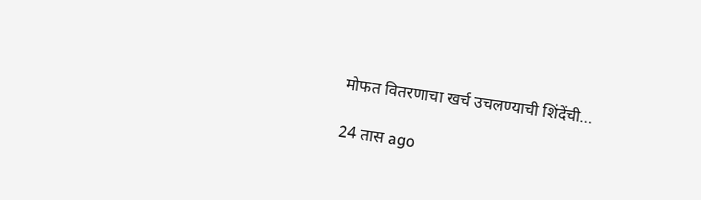मोफत वितरणाचा खर्च उचलण्याची शिंदेंची…

24 तास ago